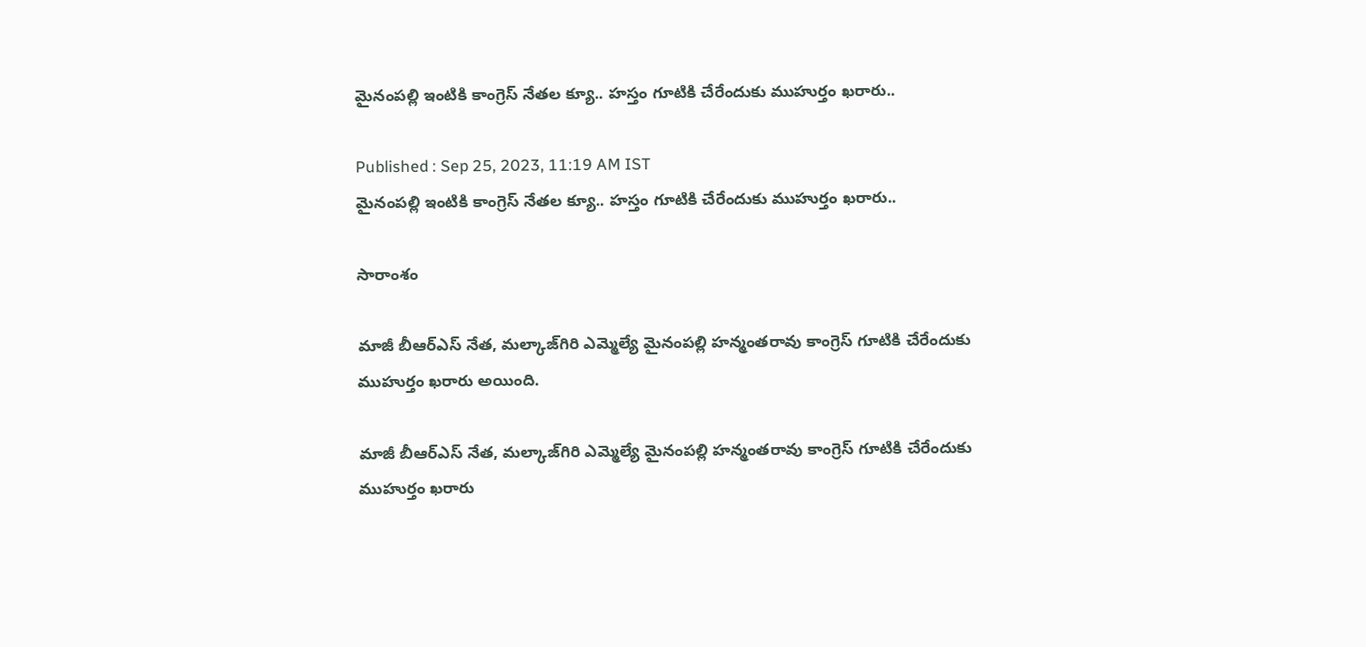మైనంపల్లి ఇంటికి కాంగ్రెస్ నేతల క్యూ.. హస్తం గూటికి చేరేందుకు ముహుర్తం ఖరారు..

Published : Sep 25, 2023, 11:19 AM IST
మైనంపల్లి ఇంటికి కాంగ్రెస్ నేతల క్యూ.. హస్తం గూటికి చేరేందుకు ముహుర్తం ఖరారు..

సారాంశం

మాజీ బీఆర్ఎస్ నేత, మల్కాజ్‌గిరి ఎమ్మెల్యే మైనంపల్లి హన్మంతరావు కాంగ్రెస్ గూటికి చేరేందుకు ముహుర్తం ఖరారు అయింది.

మాజీ బీఆర్ఎస్ నేత, మల్కాజ్‌గిరి ఎమ్మెల్యే మైనంపల్లి హన్మంతరావు కాంగ్రెస్ గూటికి చేరేందుకు ముహుర్తం ఖరారు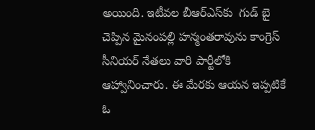అయింది. ఇటీవల బీఆర్ఎస్‌కు  గుడ్ బై చెప్పిన మైనంపల్లి హన్మంతరావును కాంగ్రెస్‌ సీనియర్ నేతలు వారి పార్టీలోకి ఆహ్వానించారు. ఈ మేరకు ఆయన ఇప్పటికే ఓ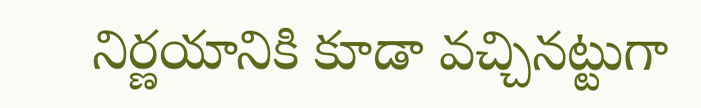నిర్ణయానికి కూడా వచ్చినట్టుగా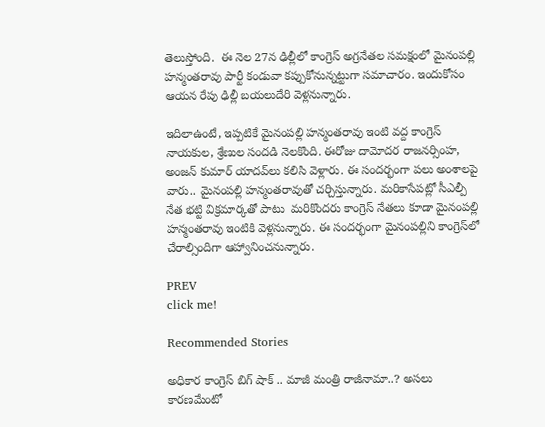తెలుస్తోంది.  ఈ నెల 27న ఢిల్లీలో కాంగ్రెస్ అగ్రనేతల సమక్షంలో మైనంపల్లి హన్మంతరావు పార్టీ కండువా కప్పుకోనున్నట్టుగా సమాచారం. ఇందుకోసం ఆయన రేపు ఢిల్లీ బయలుదేరి వెళ్లనున్నారు.

ఇదిలాఉంటే, ఇప్పటికే మైనంపల్లి హన్మంతరావు ఇంటి వద్ద కాంగ్రెస్ నాయకుల, శ్రేణుల సందడి నెలకొంది. ఈరోజు దామోదర రాజనర్సింహ, అంజన్ కుమార్ యాదవ్‌లు కలిసి వెళ్లారు. ఈ సందర్భంగా పలు అంశాలపై వారు.. మైనంపల్లి హన్మంతరావుతో చర్చిస్తున్నారు. మరికాసేపట్లో సీఎల్పీ నేత భట్టి విక్రమార్కతో పాటు  మరికొందరు కాంగ్రెస్ నేతలు కూడా మైనంపల్లి హన్మంతరావు ఇంటికి వెళ్లనున్నారు. ఈ సందర్భంగా మైనంపల్లిని కాంగ్రెస్‌లో చేరాల్సిందిగా ఆహ్వానించనున్నారు.

PREV
click me!

Recommended Stories

అధికార కాంగ్రెస్ బిగ్ షాక్ .. మాజీ మంత్రి రాజీనామా..? అసలు కారణమేంటో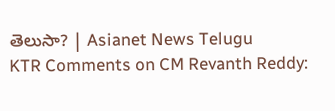తెలుసా? | Asianet News Telugu
KTR Comments on CM Revanth Reddy: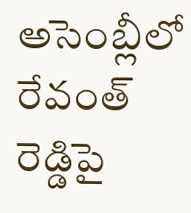అసెంబ్లీలో రేవంత్ రెడ్డిపై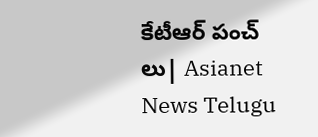కేటీఆర్ పంచ్ లు| Asianet News Telugu